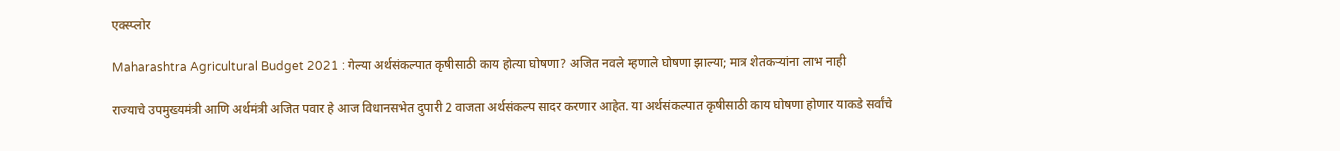एक्स्प्लोर

Maharashtra Agricultural Budget 2021 : गेल्या अर्थसंकल्पात कृषीसाठी काय होत्या घोषणा? अजित नवले म्हणाले घोषणा झाल्या; मात्र शेतकऱ्यांना लाभ नाही

राज्याचे उपमुख्यमंत्री आणि अर्थमंत्री अजित पवार हे आज विधानसभेत दुपारी 2 वाजता अर्थसंकल्प सादर करणार आहेत. या अर्थसंकल्पात कृषीसाठी काय घोषणा होणार याकडे सर्वांचे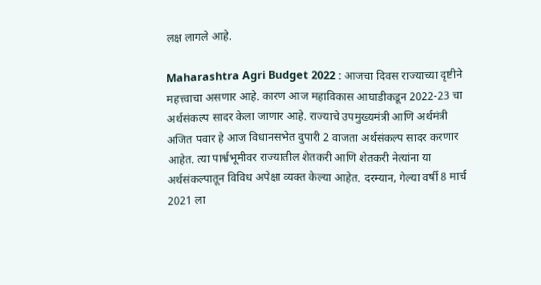लक्ष लागले आहे.

Maharashtra Agri Budget 2022 : आजचा दिवस राज्याच्या दृष्टीने महत्त्वाचा असणार आहे. कारण आज महाविकास आघाडीकडून 2022-23 चा अर्थसंकल्प सादर केला जाणार आहे. राज्याचे उपमुख्यमंत्री आणि अर्थमंत्री अजित पवार हे आज विधानसभेत दुपारी 2 वाजता अर्थसंकल्प सादर करणार आहेत. त्या पार्श्वभूमीवर राज्यातील शेतकरी आणि शेतकरी नेत्यांना या अर्थसंकल्पातून विविध अपेक्षा व्यक्त केल्या आहेत. दरम्यान, गेल्या वर्षी 8 मार्च 2021 ला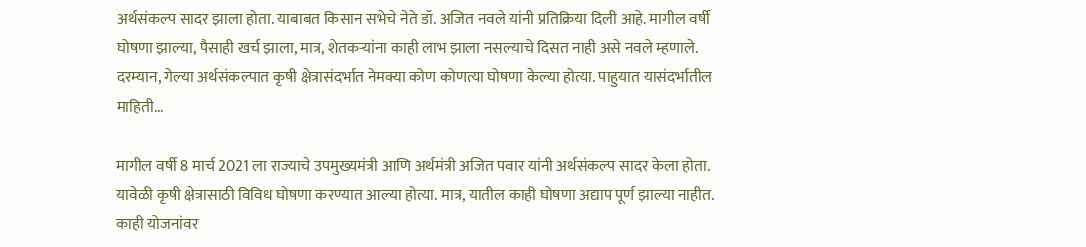अर्थसंकल्प सादर झाला होता. याबाबत किसान सभेचे नेते डॉ. अजित नवले यांनी प्रतिक्रिया दिली आहे. मागील वर्षी घोषणा झाल्या, पैसाही खर्च झाला, मात्र, शेतकऱ्यांना काही लाभ झाला नसल्याचे दिसत नाही असे नवले म्हणाले. दरम्यान, गेल्या अर्थसंकल्पात कृषी क्षेत्रासंदर्भात नेमक्या कोण कोणत्या घोषणा केल्या होत्या. पाहुयात यासंदर्भातील माहिती...

मागील वर्षी 8 मार्च 2021 ला राज्याचे उपमुख्यमंत्री आणि अर्थमंत्री अजित पवार यांनी अर्थसंकल्प सादर केला होता. यावेळी कृषी क्षेत्रासाठी विविध घोषणा करण्यात आल्या होत्या. मात्र, यातील काही घोषणा अद्याप पूर्ण झाल्या नाहीत. काही योजनांवर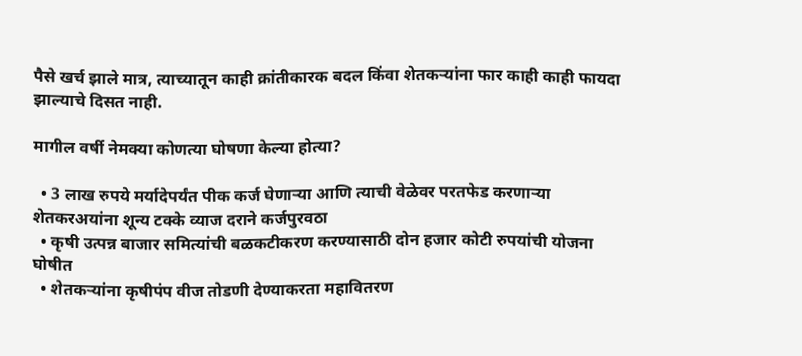पैसे खर्च झाले मात्र, त्याच्यातून काही क्रांतीकारक बदल किंवा शेतकऱ्यांना फार काही काही फायदा झाल्याचे दिसत नाही.

मागील वर्षी नेमक्या कोणत्या घोषणा केल्या होत्या?

  • 3 लाख रुपये मर्यादेपर्यंत पीक कर्ज घेणाऱ्या आणि त्याची वेळेवर परतफेड करणाऱ्या शेतकरअयांना शून्य टक्के व्याज दराने कर्जपुरवठा
  • कृषी उत्पन्न बाजार समित्यांची बळकटीकरण करण्यासाठी दोन हजार कोटी रुपयांची योजना घोषीत
  • शेतकऱ्यांना कृषीपंप वीज तोडणी देण्याकरता महावितरण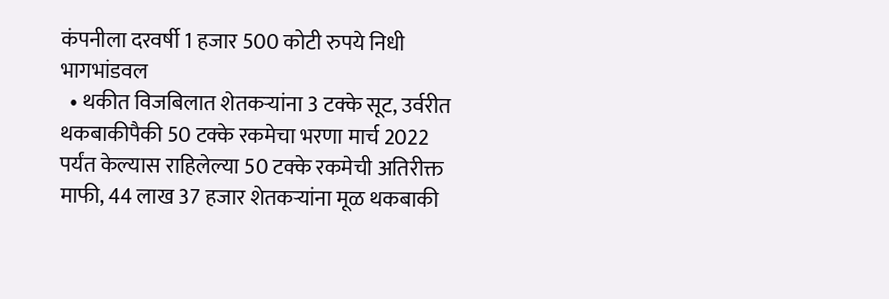कंपनीला दरवर्षी 1 हजार 500 कोटी रुपये निधी भागभांडवल
  • थकीत विजबिलात शेतकऱ्यांना 3 टक्के सूट, उर्वरीत थकबाकीपैकी 50 टक्के रकमेचा भरणा मार्च 2022 पर्यंत केल्यास राहिलेल्या 50 टक्के रकमेची अतिरीक्त माफी, 44 लाख 37 हजार शेतकऱ्यांना मूळ थकबाकी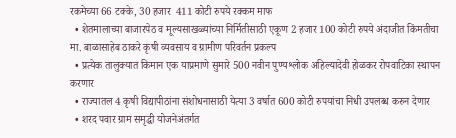रकमेच्या 66 टक्के, 30 हजार  411 कोटी रुपये रक्कम माफ
  • शेतमालाच्या बाजारपेठ व मूल्यसाखळ्यांच्या निर्मितीसाठी एकूण 2 हजार 100 कोटी रुपये अंदाजीत किंमतीचा मा. बाळासाहेब ठाकरे कृषी व्यवसाय व ग्रामीण परिवर्तन प्रकल्प
  • प्रत्येक तालुक्यात किमान एक याप्रमाणे सुमारे 500 नवीन पुण्यश्लोक अहिल्यादेवी होळकर रोपवाटिका स्थापन करणार
  • राज्यातल 4 कृषी विद्यापीठांना संशोधनासाठी येत्या 3 वर्षात 600 कोटी रुपयांचा निधी उपलब्ध करुन देणार
  • शरद पवार ग्राम समृद्धी योजनेअंतर्गत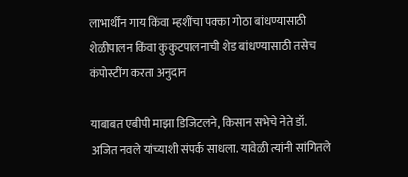लाभार्थींन गाय किंवा म्हशींचा पक्का गोठा बांधण्यासाठी शेळीपालन किंवा कुकुटपालनाची शेड बांधण्यासाठी तसेच कंपोस्टींग करता अनुदान

याबाबत एबीपी माझा डिजिटलने, किसान सभेचे नेते डॉ. अजित नवले यांच्याशी संपर्क साधला. यावेळी त्यांनी सांगितले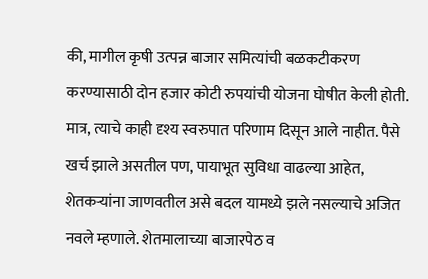की, मागील कृषी उत्पन्न बाजार समित्यांची बळकटीकरण करण्यासाठी दोन हजार कोटी रुपयांची योजना घोषीत केली होती. मात्र, त्याचे काही दृश्य स्वरुपात परिणाम दिसून आले नाहीत. पैसे खर्च झाले असतील पण, पायाभूत सुविधा वाढल्या आहेत, शेतकऱ्यांना जाणवतील असे बदल यामध्ये झले नसल्याचे अजित नवले म्हणाले. शेतमालाच्या बाजारपेठ व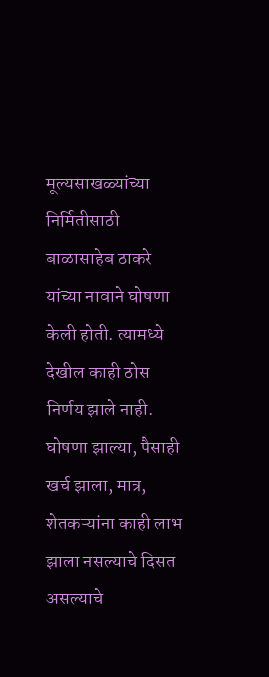मूल्यसाखळ्यांच्या निर्मितीसाठी बाळासाहेब ठाकरे यांच्या नावाने घोषणा केली होती. त्यामध्ये देखील काही ठोस निर्णय झाले नाही. घोषणा झाल्या, पैसाही खर्च झाला, मात्र, शेतकऱ्यांना काही लाभ झाला नसल्याचे दिसत असल्याचे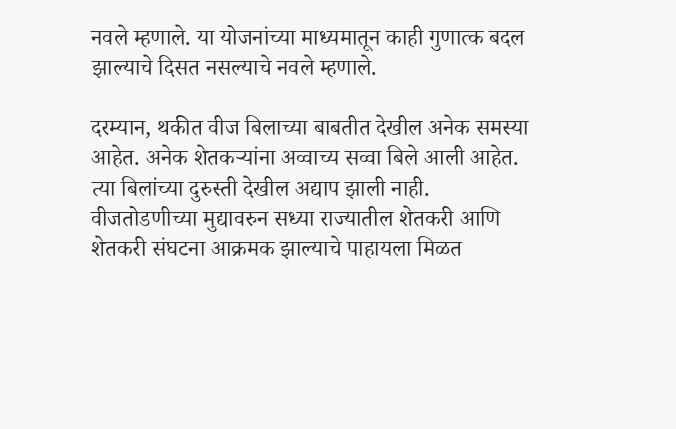नवले म्हणाले. या योजनांच्या माध्यमातून काही गुणात्क बदल झाल्याचे दिसत नसल्याचे नवले म्हणाले.

दरम्यान, थकीत वीज बिलाच्या बाबतीत देखील अनेक समस्या आहेत. अनेक शेतकऱ्यांना अव्वाच्य सव्वा बिले आली आहेत. त्या बिलांच्या दुरुस्ती देखील अद्याप झाली नाही. वीजतोडणीच्या मुद्यावरुन सध्या राज्यातील शेतकरी आणि शेतकरी संघटना आक्रमक झाल्याचे पाहायला मिळत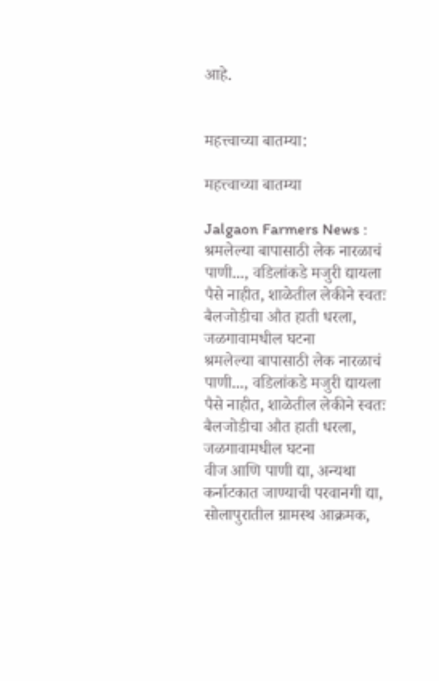आहे.


महत्त्वाच्या बातम्या:

महत्त्वाच्या बातम्या

Jalgaon Farmers News : श्रमलेल्या बापासाठी लेक नारळाचं पाणी..., वडिलांकडे मजुरी द्यायला पैसे नाहीत, शाळेतील लेकीने स्वतः बैलजोडीचा औत हाती धरला, जळगावामधील घटना
श्रमलेल्या बापासाठी लेक नारळाचं पाणी..., वडिलांकडे मजुरी द्यायला पैसे नाहीत, शाळेतील लेकीने स्वतः बैलजोडीचा औत हाती धरला, जळगावामधील घटना
वीज आणि पाणी द्या, अन्यथा कर्नाटकात जाण्याची परवानगी द्या, सोलापुरातील ग्रामस्थ आक्रमक,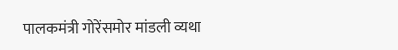पालकमंत्री गोरेंसमोर मांडली व्यथा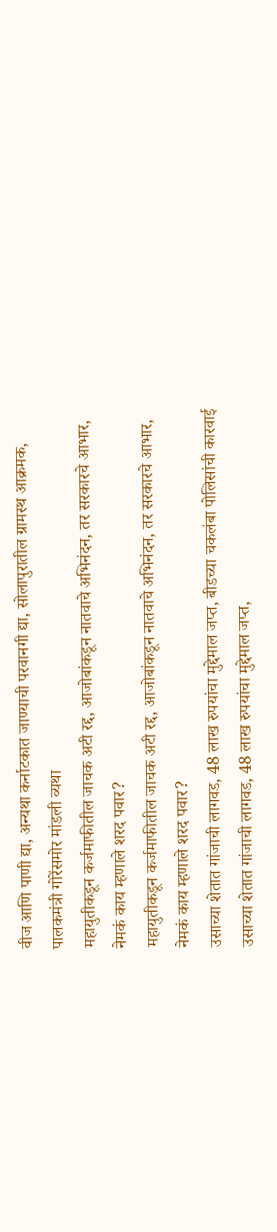वीज आणि पाणी द्या, अन्यथा कर्नाटकात जाण्याची परवानगी द्या, सोलापुरातील ग्रामस्थ आक्रमक, पालकमंत्री गोरेंसमोर मांडली व्यथा
महायुतीकडून कर्जमाफीतील जाचक अटी रद्द, आजोबांकडून नातवाचे अभिनंदन, तर सरकारचे आभार, नेमकं काय म्हणाले शरद पवार?
महायुतीकडून कर्जमाफीतील जाचक अटी रद्द, आजोबांकडून नातवाचे अभिनंदन, तर सरकारचे आभार, नेमकं काय म्हणाले शरद पवार?
उसाच्या शेतात गांजाची लागवड, 48 लाख रुपयांचा मुद्देमाल जप्त, बीडच्या चकलंबा पोलिसांची कारवाई
उसाच्या शेतात गांजाची लागवड, 48 लाख रुपयांचा मुद्देमाल जप्त,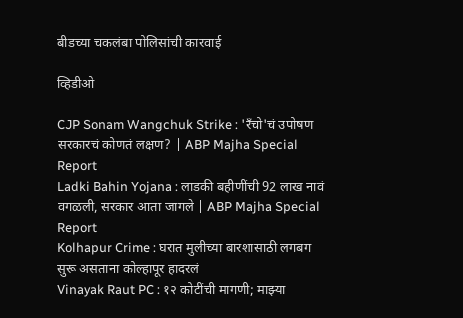बीडच्या चकलंबा पोलिसांची कारवाई

व्हिडीओ

CJP Sonam Wangchuk Strike : 'रँचो'चं उपोषण सरकारचं कोणतं लक्षण? | ABP Majha Special Report
Ladki Bahin Yojana : लाडकी बहीणींची 92 लाख नावं वगळली, सरकार आता जागले | ABP Majha Special Report
Kolhapur Crime : घरात मुलीच्या बारशासाठी लगबग सुरू असताना कोल्हापूर हादरलं
Vinayak Raut PC : १२ कोटींची मागणी; माझ्या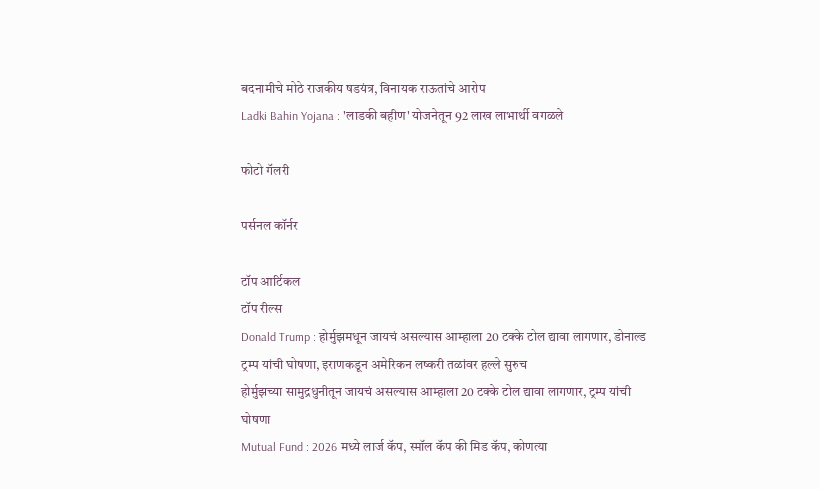बदनामीचे मोठे राजकीय षडयंत्र, विनायक राऊतांचे आरोप
Ladki Bahin Yojana : 'लाडकी बहीण' योजनेतून 92 लाख लाभार्थी वगळले

फोटो गॅलरी

पर्सनल कॉर्नर

टॉप आर्टिकल
टॉप रील्स
Donald Trump : होर्मुझमधून जायचं असल्यास आम्हाला 20 टक्के टोल द्यावा लागणार, डोनाल्ड ट्रम्प यांची घोषणा, इराणकडून अमेरिकन लष्करी तळांवर हल्ले सुरुच
होर्मुझच्या सामुद्रधुनीतून जायचं असल्यास आम्हाला 20 टक्के टोल द्यावा लागणार, ट्रम्प यांची घोषणा
Mutual Fund : 2026 मध्ये लार्ज कॅप, स्मॉल कॅप की मिड कॅप, कोणत्या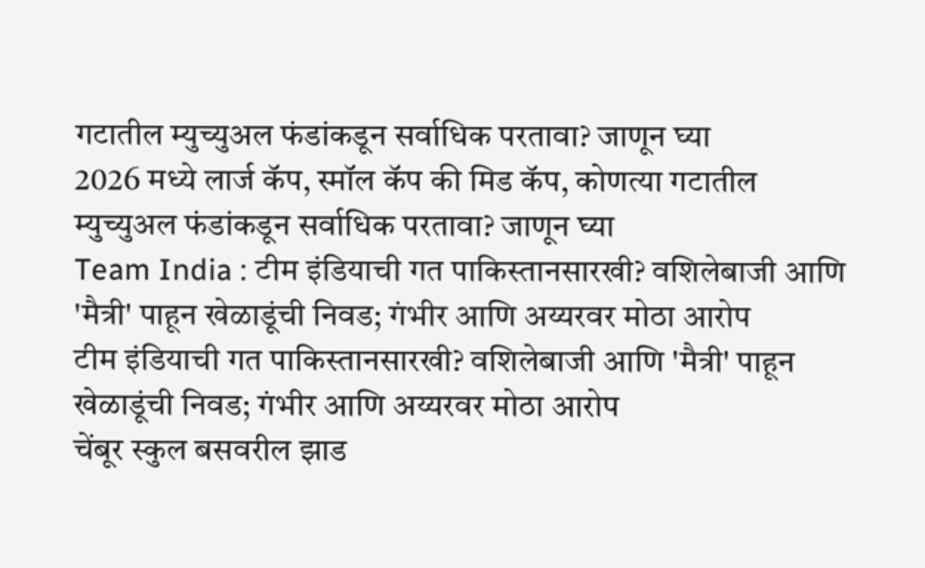गटातील म्युच्युअल फंडांकडून सर्वाधिक परतावा? जाणून घ्या
2026 मध्ये लार्ज कॅप, स्मॉल कॅप की मिड कॅप, कोणत्या गटातील म्युच्युअल फंडांकडून सर्वाधिक परतावा? जाणून घ्या
Team India : टीम इंडियाची गत पाकिस्तानसारखी? वशिलेबाजी आणि 'मैत्री' पाहून खेळाडूंची निवड; गंभीर आणि अय्यरवर मोठा आरोप
टीम इंडियाची गत पाकिस्तानसारखी? वशिलेबाजी आणि 'मैत्री' पाहून खेळाडूंची निवड; गंभीर आणि अय्यरवर मोठा आरोप
चेंबूर स्कुल बसवरील झाड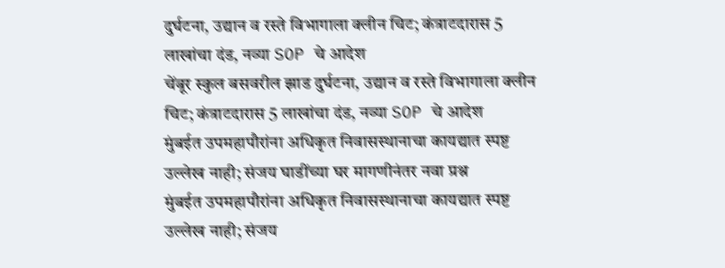दुर्घटना, उद्यान व रस्ते विभागाला क्लीन चिट; कंत्राटदारास 5 लाखांचा दंड, नव्या SOP चे आदेश
चेंबूर स्कुल बसवरील झाड दुर्घटना, उद्यान व रस्ते विभागाला क्लीन चिट; कंत्राटदारास 5 लाखांचा दंड, नव्या SOP चे आदेश
मुंबईत उपमहापौरांना अधिकृत निवासस्थानाचा कायद्यात स्पष्ट उल्लेख नाही; संजय घाडींच्या घर मागणीनंतर नवा प्रश्न
मुंबईत उपमहापौरांना अधिकृत निवासस्थानाचा कायद्यात स्पष्ट उल्लेख नाही; संजय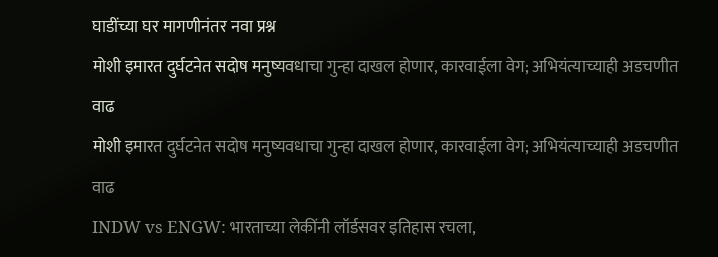घाडींच्या घर मागणीनंतर नवा प्रश्न
मोशी इमारत दुर्घटनेत सदोष मनुष्यवधाचा गुन्हा दाखल होणार, कारवाईला वेग; अभियंत्याच्याही अडचणीत वाढ
मोशी इमारत दुर्घटनेत सदोष मनुष्यवधाचा गुन्हा दाखल होणार, कारवाईला वेग; अभियंत्याच्याही अडचणीत वाढ
INDW vs ENGW: भारताच्या लेकींनी लॉर्डसवर इतिहास रचला,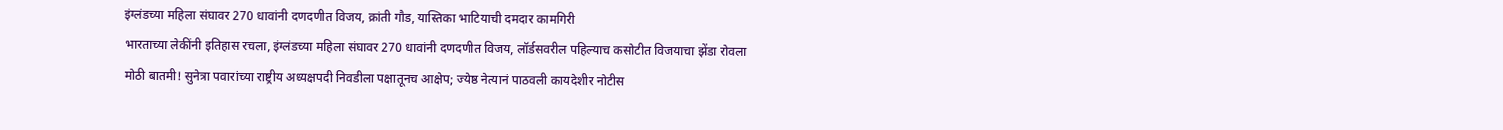इंग्लंडच्या महिला संघावर 270 धावांनी दणदणीत विजय, क्रांती गौड, यास्तिका भाटियाची दमदार कामगिरी
भारताच्या लेकींनी इतिहास रचला, इंग्लंडच्या महिला संघावर 270 धावांनी दणदणीत विजय, लॉर्डसवरील पहिल्याच कसोटीत विजयाचा झेंडा रोवला
मोठी बातमी! सुनेत्रा पवारांच्या राष्ट्रीय अध्यक्षपदी निवडीला पक्षातूनच आक्षेप; ज्येष्ठ नेत्यानं पाठवली कायदेशीर नोटीस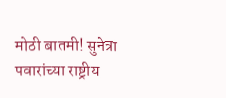मोठी बातमी! सुनेत्रा पवारांच्या राष्ट्रीय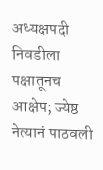अध्यक्षपदी निवडीला पक्षातूनच आक्षेप; ज्येष्ठ नेत्यानं पाठवली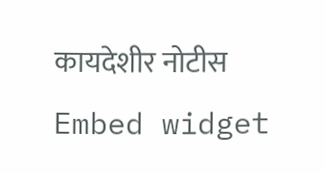कायदेशीर नोटीस
Embed widget